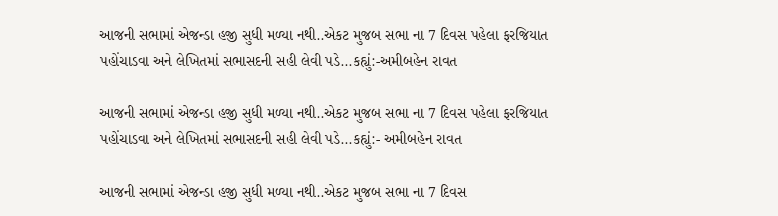આજની સભામાં એજન્ડા હજી સુધી મળ્યા નથી..એકટ મુજબ સભા ના 7 દિવસ પહેલા ફરજિયાત પહોંચાડવા અને લેખિતમાં સભાસદની સહી લેવી પડે...કહ્યું:-અમીબહેન રાવત

આજની સભામાં એજન્ડા હજી સુધી મળ્યા નથી..એકટ મુજબ સભા ના 7 દિવસ પહેલા ફરજિયાત પહોંચાડવા અને લેખિતમાં સભાસદની સહી લેવી પડે...કહ્યું:- અમીબહેન રાવત

આજની સભામાં એજન્ડા હજી સુધી મળ્યા નથી..એકટ મુજબ સભા ના 7 દિવસ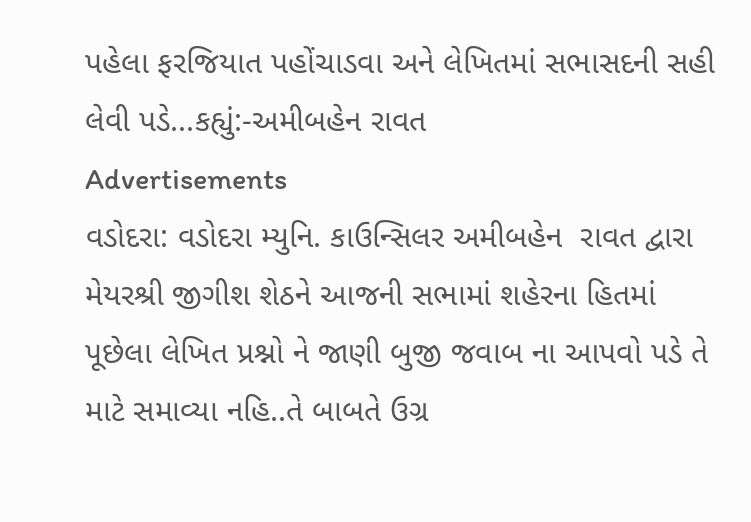પહેલા ફરજિયાત પહોંચાડવા અને લેખિતમાં સભાસદની સહી લેવી પડે...કહ્યું:-અમીબહેન રાવત
Advertisements
વડોદરા: વડોદરા મ્યુનિ. કાઉન્સિલર અમીબહેન  રાવત દ્વારા મેયરશ્રી જીગીશ શેઠને આજની સભામાં શહેરના હિતમાં પૂછેલા લેખિત પ્રશ્નો ને જાણી બુજી જવાબ ના આપવો પડે તે માટે સમાવ્યા નહિ..તે બાબતે ઉગ્ર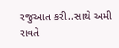રજુઆત કરી..સાથે અમી રાવતે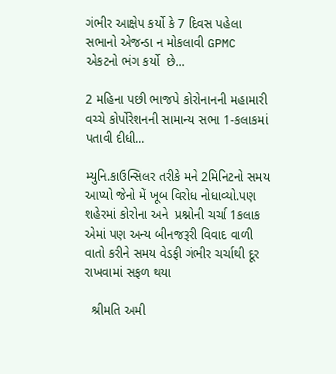ગંભીર આક્ષેપ કર્યો કે 7 દિવસ પહેલા સભાનો એજન્ડા ન મોકલાવી GPMC એકટનો ભંગ કર્યો  છે...

2 મહિના પછી ભાજપે કોરોનાનની મહામારી વચ્ચે કોર્પોરેશનની સામાન્ય સભા 1-કલાકમાં પતાવી દીધી...

મ્યુનિ.કાઉન્સિલર તરીકે મને 2મિનિટનો સમય આપ્યો જેનો મેં ખૂબ વિરોધ નોધાવ્યો.પણ શહેરમાં કોરોના અને  પ્રશ્નોની ચર્ચા 1કલાક એમાં પણ અન્ય બીનજરૂરી વિવાદ વાળી વાતો કરીને સમય વેડફી ગંભીર ચર્ચાથી દૂર રાખવામાં સફળ થયા

  શ્રીમતિ અમી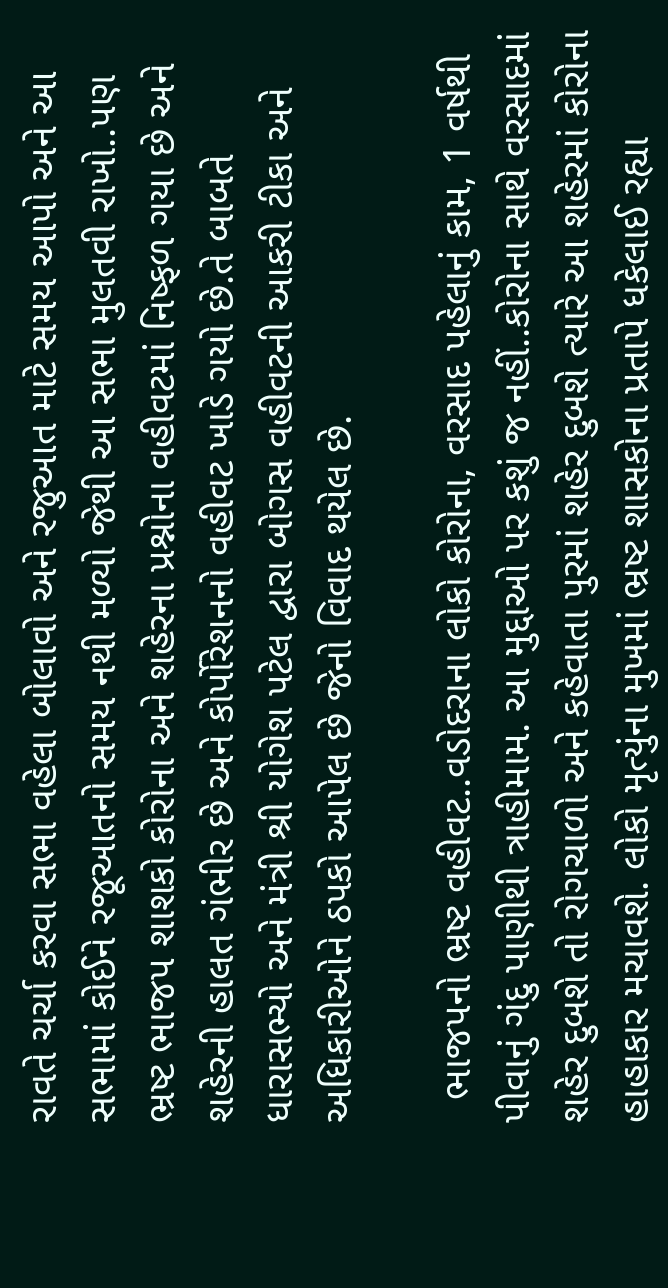રાવતે ચર્ચા કરવા સભા વહેલા બોલાવો અને રજુઆત માટે સમય આપો અને આ સભામાં કોઈને રજૂઆતનો સમય નથી મળ્યો જેથી આ સભા મુલતવી રાખો..પણ ભ્રષ્ટ ભાજપ શાશકો કોરોના અને શહેરના પ્રશ્નોના વહીવટમાં નિષ્ફળ ગયા છે અને શહેરની હાલત ગંભીર છે અને કોર્પોરેશનનો વહીવટ ખાડે ગયો છે.તે બાબતે ધારાસભ્યો અને મંત્રી શ્રી યોગેશ પટેલ દ્વારા બોગસ વહીવટની આકરી ટીકા અને અધિકારીઓને ઠપકો આપેલ છે જેનો વિવાદ થયેલ છે.

  ભાજપનો ભ્રષ્ટ વહીવટ..વડોદરાના લોકો કોરોના, વરસાદ પહેલાનું કામ, 1 વર્ષથી પીવાનું ગંદુ પાણીથી ત્રાહીમામ. આ મુદ્દાઓ પર કશું જ નહીં..કોરોના સાથે વરસાદમાં શહેર દુબશે તો રોગચાળો અને કહેવાતા પુરમાં શહેર દુબશે ત્યારે આ શહેરમાં કોરોના હાહાકાર મચાવશે. લોકો મૃત્યુંના મુખમાં ભ્રષ્ટ શાસકોના પ્રતાપે ધકેલાઈ રહ્યા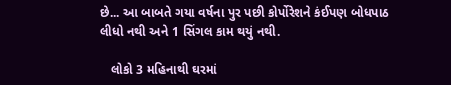છે... આ બાબતે ગયા વર્ષના પુર પછી કોર્પોરેશને કંઈપણ બોધપાઠ લીધો નથી અને 1 સિંગલ કામ થયું નથી.

   લોકો 3 મહિનાથી ઘરમાં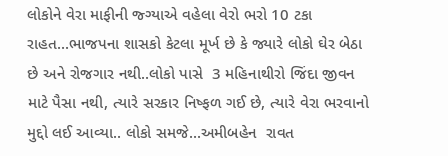લોકોને વેરા માફીની જ્ગ્યાએ વહેલા વેરો ભરો 10 ટકા રાહત...ભાજપના શાસકો કેટલા મૂર્ખ છે કે જ્યારે લોકો ઘેર બેઠા છે અને રોજગાર નથી..લોકો પાસે  3 મહિનાથીરો જિંદા જીવન માટે પૈસા નથી, ત્યારે સરકાર નિષ્ફળ ગઈ છે, ત્યારે વેરા ભરવાનો મુદ્દો લઈ આવ્યા.. લોકો સમજે...અમીબહેન  રાવત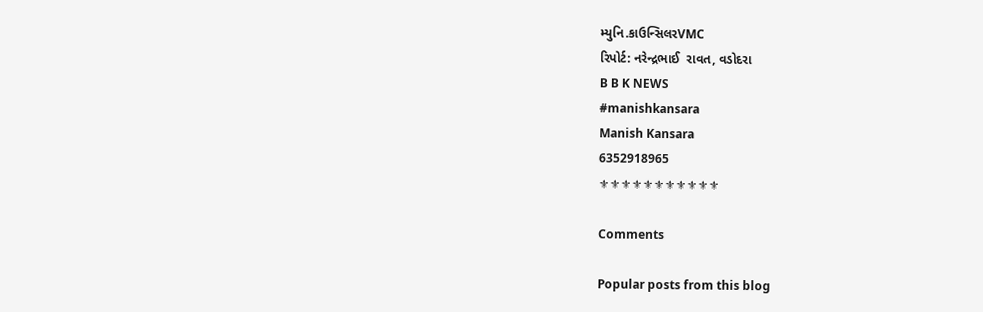મ્યુનિ.કાઉન્સિલરVMC
રિપોર્ટ: નરેન્દ્રભાઈ  રાવત, વડોદરા
B B K NEWS
#manishkansara
Manish Kansara
6352918965
⚜⚜⚜⚜⚜⚜⚜⚜⚜⚜⚜

Comments

Popular posts from this blog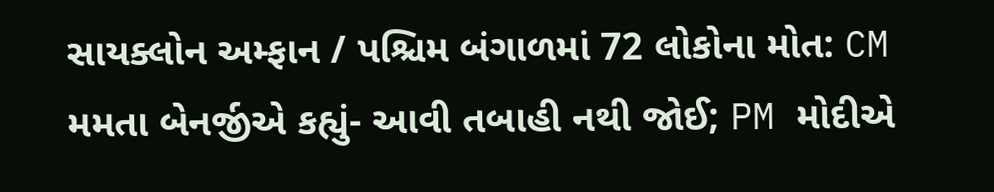સાયક્લોન અમ્ફાન / પશ્ચિમ બંગાળમાં 72 લોકોના મોત: CM મમતા બેનર્જીએ કહ્યું- આવી તબાહી નથી જોઈ; PM મોદીએ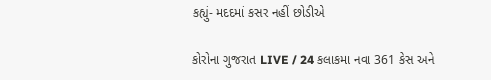કહ્યું- મદદમાં કસર નહીં છોડીએ

કોરોના ગુજરાત LIVE / 24 કલાકમા નવા 361 કેસ અને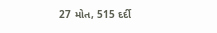27 મોત, 515 દર્દી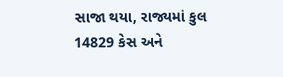સાજા થયા, રાજ્યમાં કુલ 14829 કેસ અને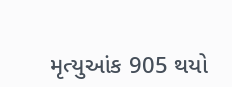મૃત્યુઆંક 905 થયો